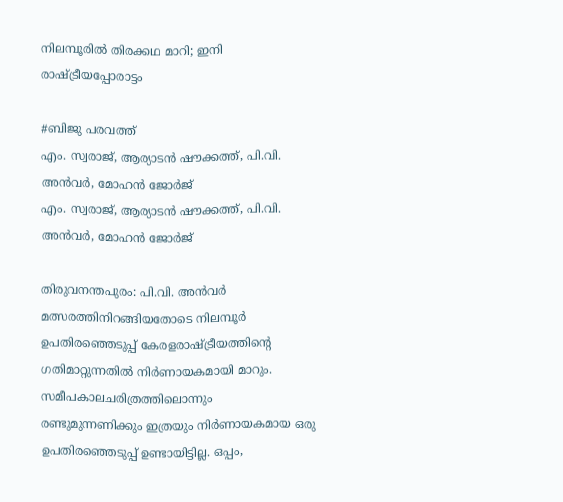നിലമ്പൂരില്‍ തിരക്കഥ മാറി; ഇനി രാഷ്ട്രീയപ്പോരാട്ടം

#ബിജു പരവത്ത്
എം. സ്വരാജ്, ആര്യാടൻ ഷൗക്കത്ത്, പി.വി. അന്‍വര്‍, മോഹന്‍ ജോര്‍ജ്
എം. സ്വരാജ്, ആര്യാടൻ ഷൗക്കത്ത്, പി.വി. അന്‍വര്‍, മോഹന്‍ ജോര്‍ജ്

തിരുവനന്തപുരം: പി.വി. അന്‍വര്‍ മത്സരത്തിനിറങ്ങിയതോടെ നിലമ്പൂര്‍ ഉപതിരഞ്ഞെടുപ്പ് കേരളരാഷ്ട്രീയത്തിന്റെ ഗതിമാറ്റുന്നതില്‍ നിര്‍ണായകമായി മാറും. സമീപകാലചരിത്രത്തിലൊന്നും രണ്ടുമുന്നണിക്കും ഇത്രയും നിര്‍ണായകമായ ഒരു ഉപതിരഞ്ഞെടുപ്പ് ഉണ്ടായിട്ടില്ല. ഒപ്പം,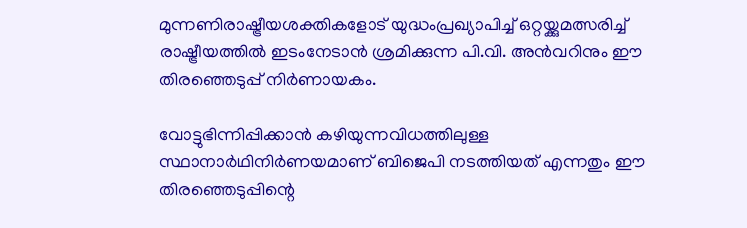മുന്നണിരാഷ്ട്രീയശക്തികളോട് യുദ്ധംപ്രഖ്യാപിച്ച് ഒറ്റയ്ക്കുമത്സരിച്ച് രാഷ്ട്രീയത്തില്‍ ഇടംനേടാന്‍ ശ്രമിക്കുന്ന പി.വി. അന്‍വറിനും ഈ തിരഞ്ഞെടുപ്പ് നിര്‍ണായകം.

വോട്ടുഭിന്നിപ്പിക്കാന്‍ കഴിയുന്നവിധത്തിലുള്ള സ്ഥാനാര്‍ഥിനിര്‍ണയമാണ് ബിജെപി നടത്തിയത് എന്നതും ഈ തിരഞ്ഞെടുപ്പിന്റെ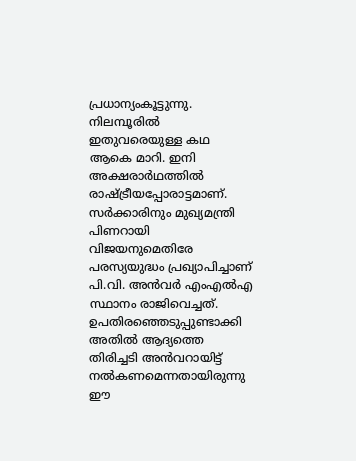പ്രധാന്യംകൂട്ടുന്നു. നിലമ്പൂരില്‍ ഇതുവരെയുള്ള കഥ ആകെ മാറി. ഇനി അക്ഷരാര്‍ഥത്തില്‍ രാഷ്ട്രീയപ്പോരാട്ടമാണ്. സര്‍ക്കാരിനും മുഖ്യമന്ത്രി പിണറായി വിജയനുമെതിരേ പരസ്യയുദ്ധം പ്രഖ്യാപിച്ചാണ് പി.വി. അന്‍വര്‍ എംഎല്‍എ സ്ഥാനം രാജിവെച്ചത്. ഉപതിരഞ്ഞെടുപ്പുണ്ടാക്കി അതില്‍ ആദ്യത്തെ തിരിച്ചടി അന്‍വറായിട്ട് നല്‍കണമെന്നതായിരുന്നു ഈ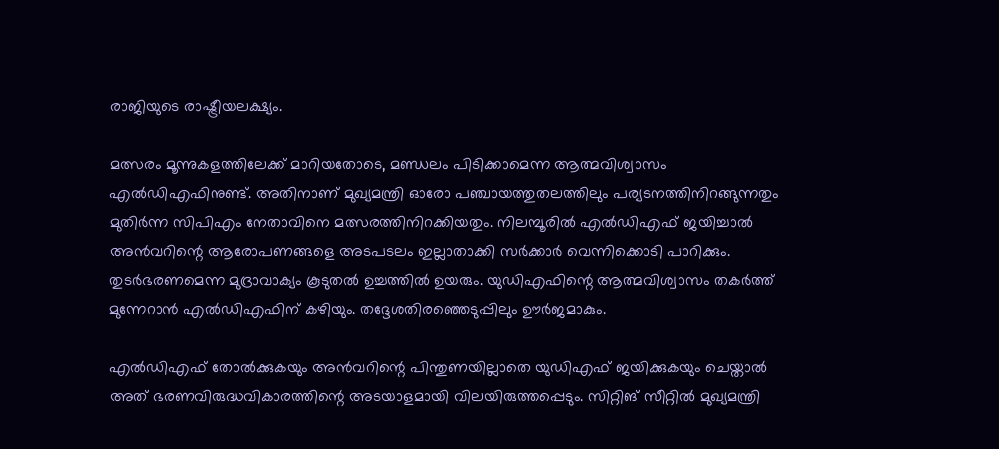രാജിയുടെ രാഷ്ട്രീയലക്ഷ്യം.

മത്സരം മൂന്നുകളത്തിലേക്ക് മാറിയതോടെ, മണ്ഡലം പിടിക്കാമെന്ന ആത്മവിശ്വാസം എല്‍ഡിഎഫിനുണ്ട്. അതിനാണ് മുഖ്യമന്ത്രി ഓരോ പഞ്ചായത്തുതലത്തിലും പര്യടനത്തിനിറങ്ങുന്നതും മുതിര്‍ന്ന സിപിഎം നേതാവിനെ മത്സരത്തിനിറക്കിയതും. നിലമ്പൂരില്‍ എല്‍ഡിഎഫ് ജയിച്ചാല്‍ അന്‍വറിന്റെ ആരോപണങ്ങളെ അടപടലം ഇല്ലാതാക്കി സര്‍ക്കാര്‍ വെന്നിക്കൊടി പാറിക്കും. തുടര്‍ഭരണമെന്ന മുദ്രാവാക്യം കൂടുതല്‍ ഉച്ചത്തില്‍ ഉയരും. യുഡിഎഫിന്റെ ആത്മവിശ്വാസം തകര്‍ത്ത് മുന്നേറാന്‍ എല്‍ഡിഎഫിന് കഴിയും. തദ്ദേശതിരഞ്ഞെടുപ്പിലും ഊര്‍ജമാകും.

എല്‍ഡിഎഫ് തോല്‍ക്കുകയും അന്‍വറിന്റെ പിന്തുണയില്ലാതെ യുഡിഎഫ് ജയിക്കുകയും ചെയ്താല്‍ അത് ഭരണവിരുദ്ധവികാരത്തിന്റെ അടയാളമായി വിലയിരുത്തപ്പെടും. സിറ്റിങ് സീറ്റില്‍ മുഖ്യമന്ത്രി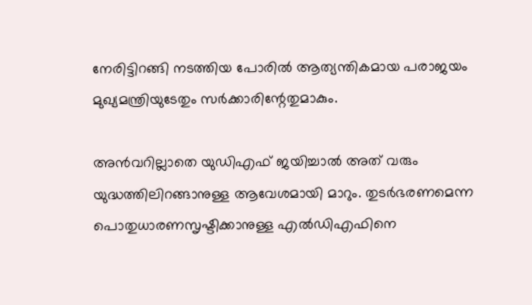നേരിട്ടിറങ്ങി നടത്തിയ പോരില്‍ ആത്യന്തികമായ പരാജയം മുഖ്യമന്ത്രിയുടേതും സര്‍ക്കാരിന്റേതുമാകും.

അന്‍വറില്ലാതെ യുഡിഎഫ് ജയിച്ചാല്‍ അത് വരും യുദ്ധത്തിലിറങ്ങാനുള്ള ആവേശമായി മാറും. തുടര്‍ഭരണമെന്ന പൊതുധാരണസൃഷ്ടിക്കാനുള്ള എല്‍ഡിഎഫിനെ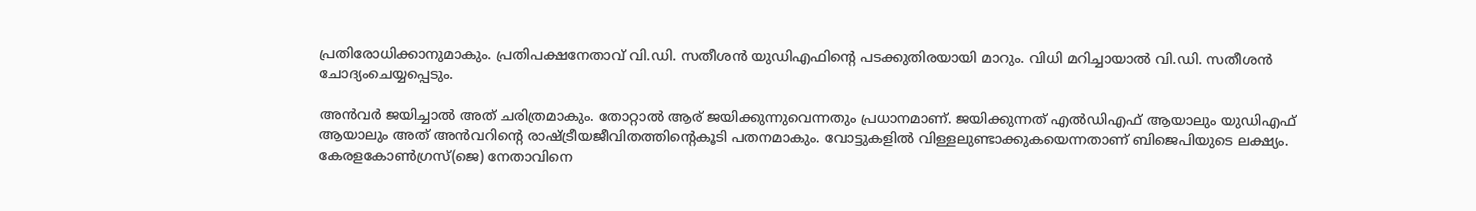പ്രതിരോധിക്കാനുമാകും. പ്രതിപക്ഷനേതാവ് വി.ഡി. സതീശന്‍ യുഡിഎഫിന്റെ പടക്കുതിരയായി മാറും. വിധി മറിച്ചായാല്‍ വി.ഡി. സതീശന്‍ ചോദ്യംചെയ്യപ്പെടും.

അന്‍വര്‍ ജയിച്ചാല്‍ അത് ചരിത്രമാകും. തോറ്റാല്‍ ആര് ജയിക്കുന്നുവെന്നതും പ്രധാനമാണ്. ജയിക്കുന്നത് എല്‍ഡിഎഫ് ആയാലും യുഡിഎഫ് ആയാലും അത് അന്‍വറിന്റെ രാഷ്ട്രീയജീവിതത്തിന്റെകൂടി പതനമാകും. വോട്ടുകളില്‍ വിള്ളലുണ്ടാക്കുകയെന്നതാണ് ബിജെപിയുടെ ലക്ഷ്യം. കേരളകോണ്‍ഗ്രസ്(ജെ) നേതാവിനെ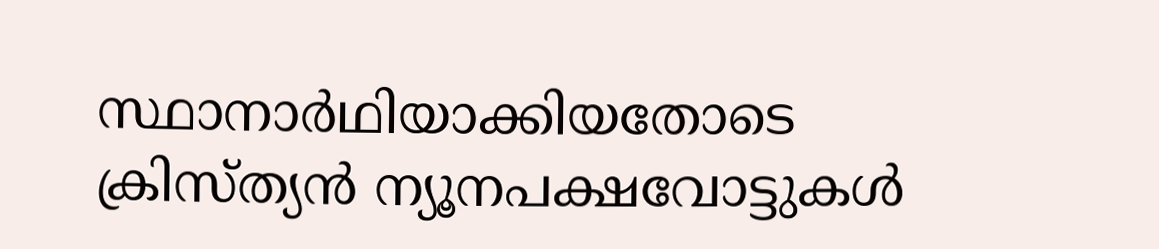സ്ഥാനാര്‍ഥിയാക്കിയതോടെ ക്രിസ്ത്യന്‍ ന്യൂനപക്ഷവോട്ടുകള്‍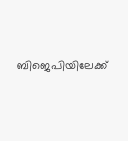ബിജെപിയിലേക്ക്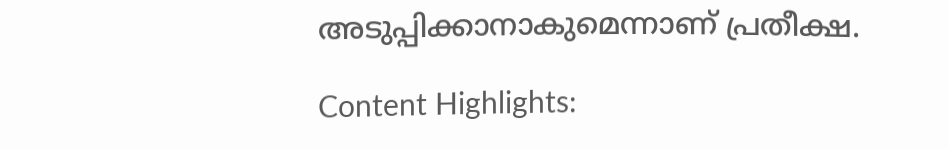അടുപ്പിക്കാനാകുമെന്നാണ് പ്രതീക്ഷ.

Content Highlights: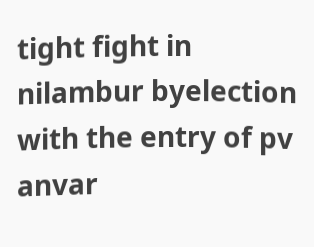tight fight in nilambur byelection with the entry of pv anvar